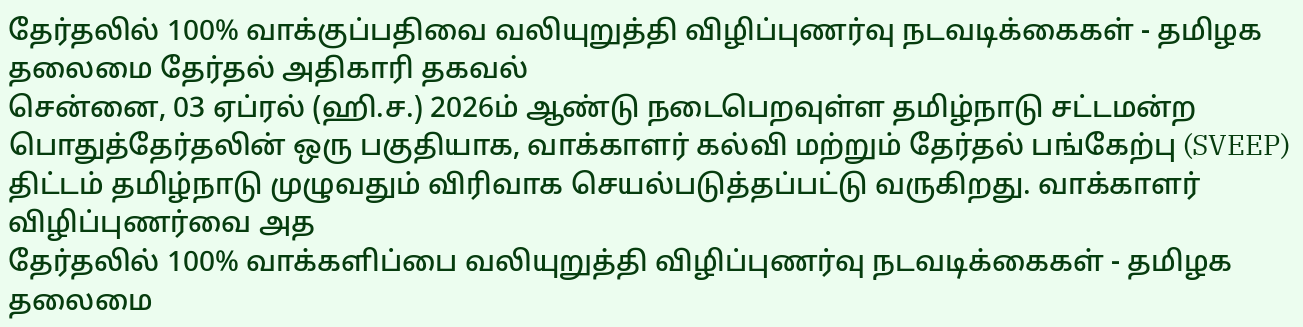தேர்தலில் 100% வாக்குப்பதிவை வலியுறுத்தி விழிப்புணர்வு நடவடிக்கைகள் - தமிழக தலைமை தேர்தல் அதிகாரி தகவல்
சென்னை, 03 ஏப்ரல் (ஹி.ச.) 2026ம் ஆண்டு நடைபெறவுள்ள தமிழ்நாடு சட்டமன்ற பொதுத்தேர்தலின் ஒரு பகுதியாக, வாக்காளர் கல்வி மற்றும் தேர்தல் பங்கேற்பு (SVEEP) திட்டம் தமிழ்நாடு முழுவதும் விரிவாக செயல்படுத்தப்பட்டு வருகிறது. வாக்காளர் விழிப்புணர்வை அத
தேர்தலில் 100% வாக்களிப்பை வலியுறுத்தி விழிப்புணர்வு நடவடிக்கைகள் - தமிழக தலைமை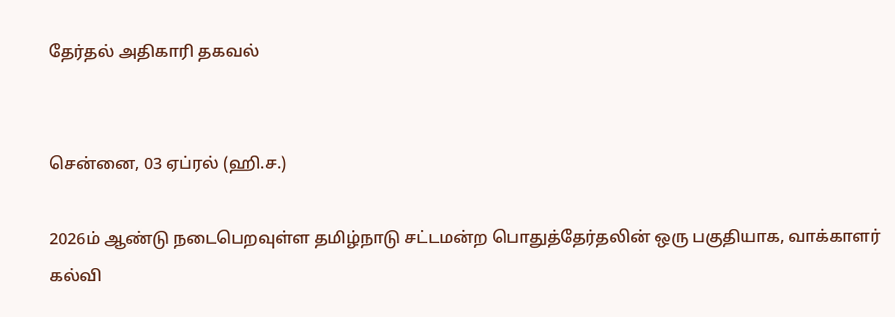தேர்தல் அதிகாரி தகவல்


சென்னை, 03 ஏப்ரல் (ஹி.ச.)

2026ம் ஆண்டு நடைபெறவுள்ள தமிழ்நாடு சட்டமன்ற பொதுத்தேர்தலின் ஒரு பகுதியாக, வாக்காளர் கல்வி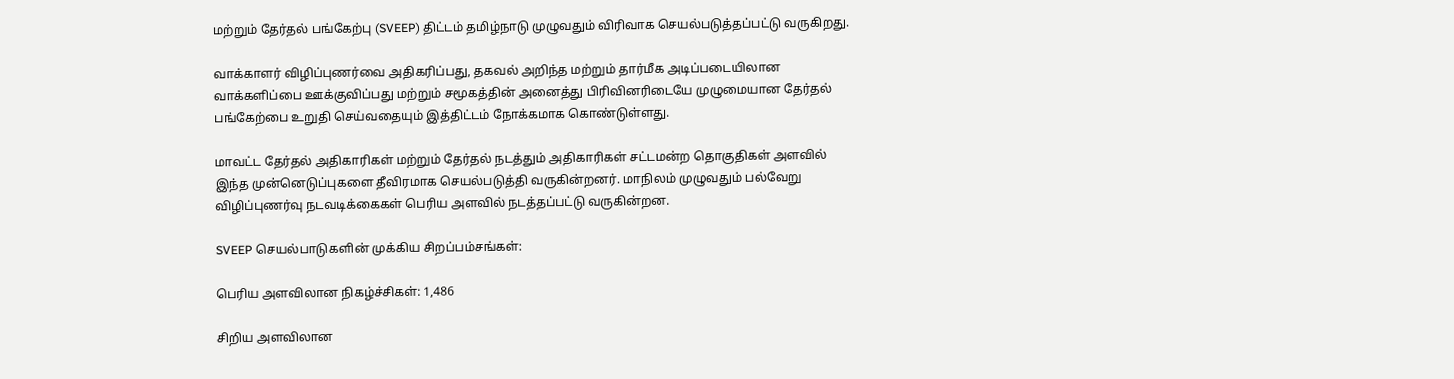மற்றும் தேர்தல் பங்கேற்பு (SVEEP) திட்டம் தமிழ்நாடு முழுவதும் விரிவாக செயல்படுத்தப்பட்டு வருகிறது.

வாக்காளர் விழிப்புணர்வை அதிகரிப்பது, தகவல் அறிந்த மற்றும் தார்மீக அடிப்படையிலான வாக்களிப்பை ஊக்குவிப்பது மற்றும் சமூகத்தின் அனைத்து பிரிவினரிடையே முழுமையான தேர்தல் பங்கேற்பை உறுதி செய்வதையும் இத்திட்டம் நோக்கமாக கொண்டுள்ளது.

மாவட்ட தேர்தல் அதிகாரிகள் மற்றும் தேர்தல் நடத்தும் அதிகாரிகள் சட்டமன்ற தொகுதிகள் அளவில் இந்த முன்னெடுப்புகளை தீவிரமாக செயல்படுத்தி வருகின்றனர். மாநிலம் முழுவதும் பல்வேறு விழிப்புணர்வு நடவடிக்கைகள் பெரிய அளவில் நடத்தப்பட்டு வருகின்றன.

SVEEP செயல்பாடுகளின் முக்கிய சிறப்பம்சங்கள்:

பெரிய அளவிலான நிகழ்ச்சிகள்: 1,486

சிறிய அளவிலான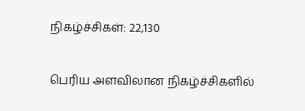நிகழ்ச்சிகள்: 22,130

பெரிய அளவிலான நிகழ்ச்சிகளில்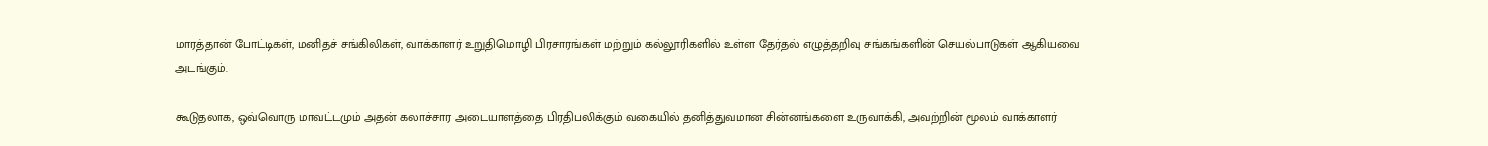மாரத்தான் போட்டிகள், மனிதச் சங்கிலிகள், வாக்காளர் உறுதிமொழி பிரசாரங்கள் மற்றும் கல்லூரிகளில் உள்ள தேர்தல் எழுத்தறிவு சங்கங்களின் செயல்பாடுகள் ஆகியவை அடங்கும்.

கூடுதலாக, ஒவ்வொரு மாவட்டமும் அதன் கலாச்சார அடையாளத்தை பிரதிபலிக்கும் வகையில் தனித்துவமான சின்னங்களை உருவாக்கி, அவற்றின் மூலம் வாக்காளர்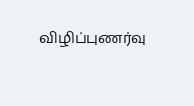விழிப்புணர்வு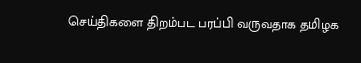செய்திகளை திறம்பட பரப்பி வருவதாக தமிழக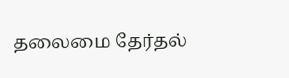தலைமை தேர்தல்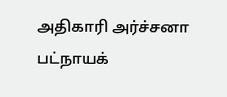அதிகாரி அர்ச்சனா பட்நாயக்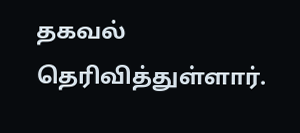தகவல் தெரிவித்துள்ளார்.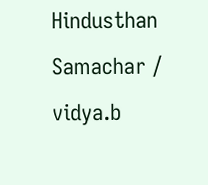Hindusthan Samachar / vidya.b